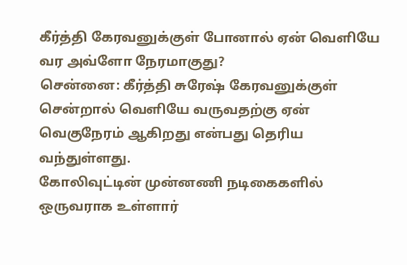கீர்த்தி கேரவனுக்குள் போனால் ஏன் வெளியே வர அவ்ளோ நேரமாகுது?
சென்னை: கீர்த்தி சுரேஷ் கேரவனுக்குள் சென்றால் வெளியே வருவதற்கு ஏன் வெகுநேரம் ஆகிறது என்பது தெரிய வந்துள்ளது.
கோலிவுட்டின் முன்னணி நடிகைகளில் ஒருவராக உள்ளார்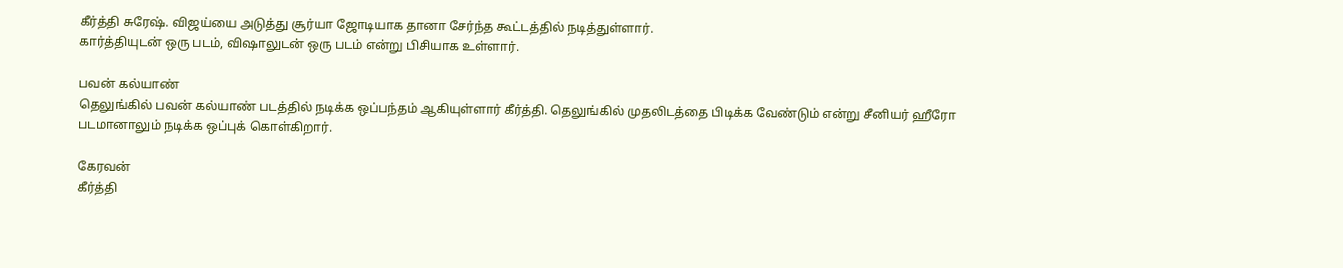கீர்த்தி சுரேஷ். விஜய்யை அடுத்து சூர்யா ஜோடியாக தானா சேர்ந்த கூட்டத்தில் நடித்துள்ளார்.
கார்த்தியுடன் ஒரு படம், விஷாலுடன் ஒரு படம் என்று பிசியாக உள்ளார்.

பவன் கல்யாண்
தெலுங்கில் பவன் கல்யாண் படத்தில் நடிக்க ஒப்பந்தம் ஆகியுள்ளார் கீர்த்தி. தெலுங்கில் முதலிடத்தை பிடிக்க வேண்டும் என்று சீனியர் ஹீரோ படமானாலும் நடிக்க ஒப்புக் கொள்கிறார்.

கேரவன்
கீர்த்தி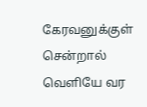கேரவனுக்குள் சென்றால் வெளியே வர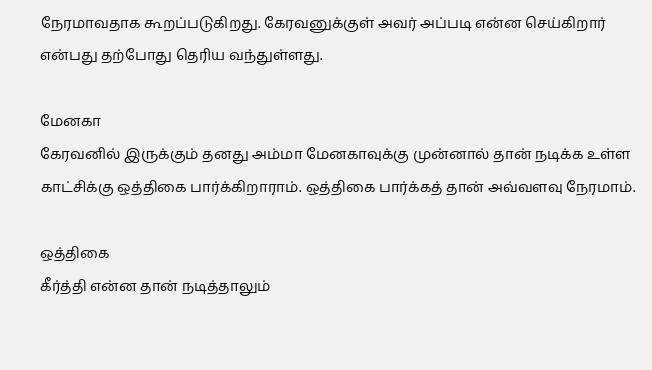நேரமாவதாக கூறப்படுகிறது. கேரவனுக்குள் அவர் அப்படி என்ன செய்கிறார் என்பது தற்போது தெரிய வந்துள்ளது.

மேனகா
கேரவனில் இருக்கும் தனது அம்மா மேனகாவுக்கு முன்னால் தான் நடிக்க உள்ள காட்சிக்கு ஒத்திகை பார்க்கிறாராம். ஒத்திகை பார்க்கத் தான் அவ்வளவு நேரமாம்.

ஒத்திகை
கீர்த்தி என்ன தான் நடித்தாலும்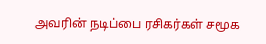அவரின் நடிப்பை ரசிகர்கள் சமூக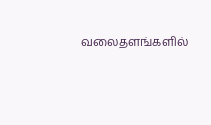வலைதளங்களில்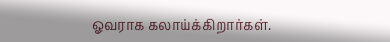ஓவராக கலாய்க்கிறார்கள்.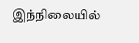இந்நிலையில்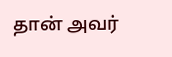தான் அவர்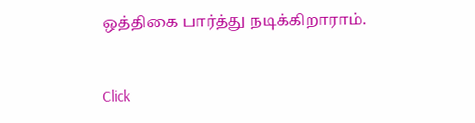ஒத்திகை பார்த்து நடிக்கிறாராம்.


Click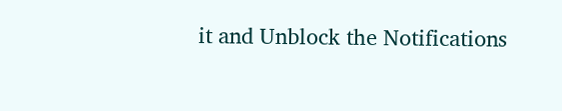it and Unblock the Notifications